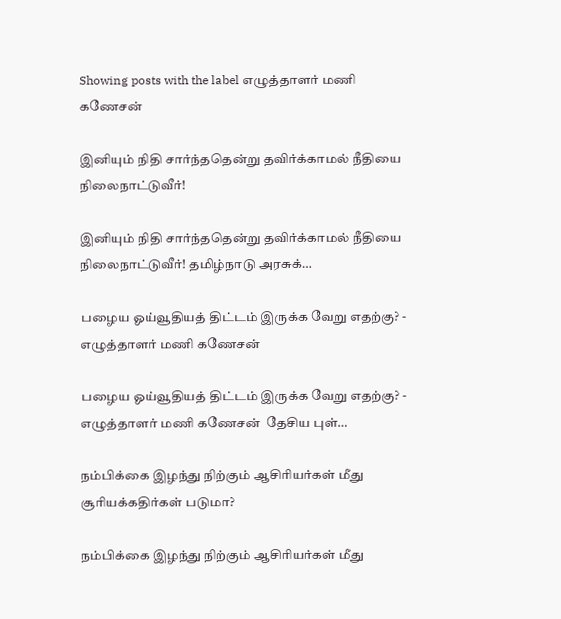Showing posts with the label எழுத்தாளர் மணி கணேசன்

இனியும் நிதி சார்ந்ததென்று தவிர்க்காமல் நீதியை நிலைநாட்டுவீர்!

இனியும் நிதி சார்ந்ததென்று தவிர்க்காமல் நீதியை நிலைநாட்டுவீர்! தமிழ்நாடு அரசுக்…

பழைய ஓய்வூதியத் திட்டம் இருக்க வேறு எதற்கு? - எழுத்தாளர் மணி கணேசன்

பழைய ஓய்வூதியத் திட்டம் இருக்க வேறு எதற்கு? - எழுத்தாளர் மணி கணேசன்  தேசிய புள்…

நம்பிக்கை இழந்து நிற்கும் ஆசிரியர்கள் மீது சூரியக்கதிர்கள் படுமா?

நம்பிக்கை இழந்து நிற்கும் ஆசிரியர்கள் மீது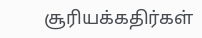சூரியக்கதிர்கள்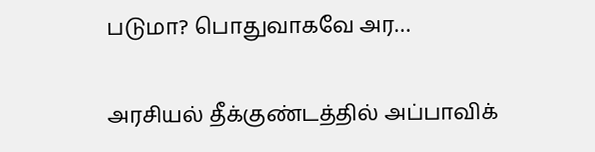படுமா? பொதுவாகவே அர…

அரசியல் தீக்குண்டத்தில் அப்பாவிக்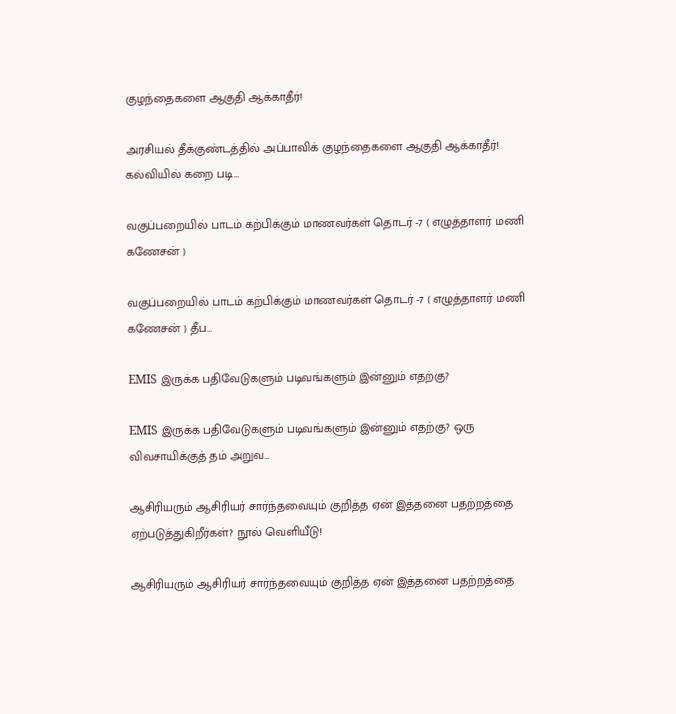குழந்தைகளை ஆகுதி ஆக்காதீர்!

அரசியல் தீக்குண்டத்தில் அப்பாவிக் குழந்தைகளை ஆகுதி ஆக்காதீர்! கல்வியில் கறை படி…

வகுப்பறையில் பாடம் கற்பிக்கும் மாணவர்கள் தொடர் -7 ( எழுத்தாளர் மணி கணேசன் )

வகுப்பறையில் பாடம் கற்பிக்கும் மாணவர்கள் தொடர் -7 ( எழுத்தாளர் மணி கணேசன் ) தீப…

EMIS இருக்க பதிவேடுகளும் படிவங்களும் இன்னும் எதற்கு?

EMIS இருக்க பதிவேடுகளும் படிவங்களும் இன்னும் எதற்கு? ஒரு விவசாயிக்குத் தம் அறுவ…

ஆசிரியரும் ஆசிரியர் சார்ந்தவையும் குறித்த ஏன் இத்தனை பதற்றத்தை ஏற்படுத்துகிறீர்கள்? நூல் வெளியீடு!

ஆசிரியரும் ஆசிரியர் சார்ந்தவையும் குறித்த ஏன் இத்தனை பதற்றத்தை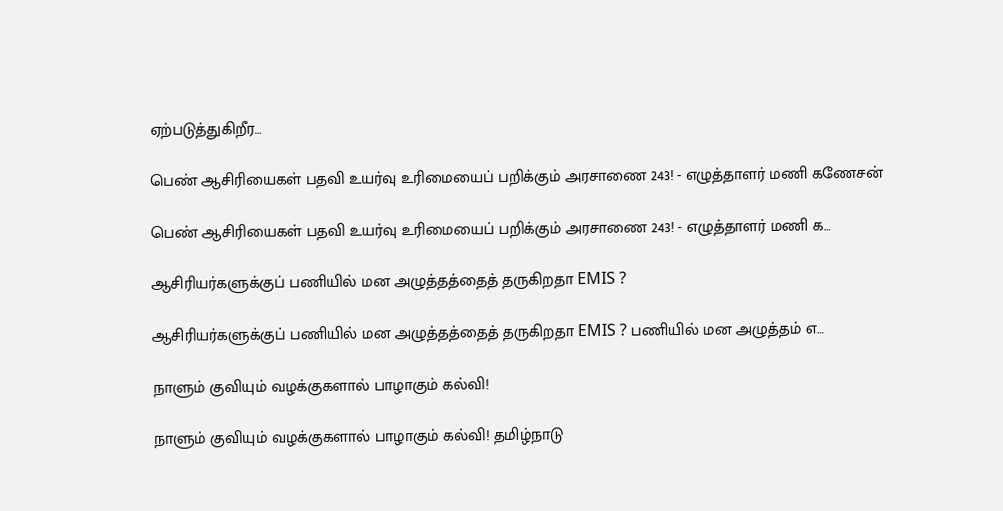ஏற்படுத்துகிறீர…

பெண் ஆசிரியைகள் பதவி உயர்வு உரிமையைப் பறிக்கும் அரசாணை 243! - எழுத்தாளர் மணி கணேசன்

பெண் ஆசிரியைகள் பதவி உயர்வு உரிமையைப் பறிக்கும் அரசாணை 243! - எழுத்தாளர் மணி க…

ஆசிரியர்களுக்குப் பணியில் மன அழுத்தத்தைத் தருகிறதா EMIS ?

ஆசிரியர்களுக்குப் பணியில் மன அழுத்தத்தைத் தருகிறதா EMIS ? பணியில் மன அழுத்தம் எ…

நாளும் குவியும் வழக்குகளால் பாழாகும் கல்வி!

நாளும் குவியும் வழக்குகளால் பாழாகும் கல்வி! தமிழ்நாடு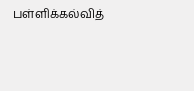பள்ளிக்கல்வித்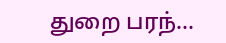துறை பரந்…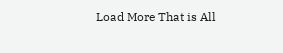Load More That is All